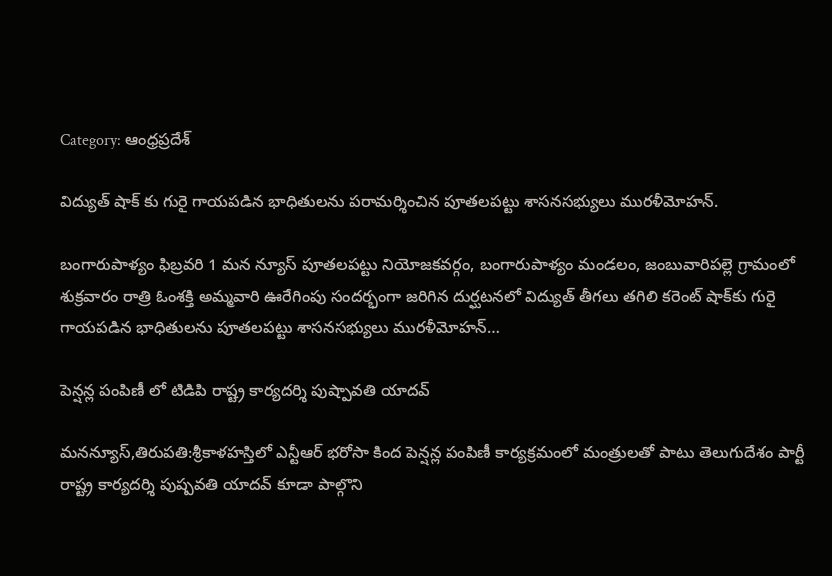Category: ఆంధ్రప్రదేశ్

విద్యుత్ షాక్ కు గురై గాయపడిన భాధితులను పరామర్శించిన పూతలపట్టు శాసనసభ్యులు మురళీమోహన్.

బంగారుపాళ్యం ఫిబ్రవరి 1 మన న్యూస్ పూతలపట్టు నియోజకవర్గం, బంగారుపాళ్యం మండలం, జంబువారిపల్లె గ్రామంలో శుక్రవారం రాత్రి ఓంశక్తి అమ్మవారి ఊరేగింపు సందర్భంగా జరిగిన దుర్ఘటనలో విద్యుత్ తీగలు తగిలి కరెంట్ షాక్‌కు గురై గాయపడిన భాధితులను పూతలపట్టు శాసనసభ్యులు మురళీమోహన్…

పెన్షన్ల పంపిణీ లో టిడిపి రాష్ట్ర కార్యదర్శి పుష్పావతి యాదవ్

మనన్యూస్,తిరుపతి:శ్రీకాళహస్తిలో ఎన్టీఆర్ భరోసా కింద పెన్షన్ల పంపిణీ కార్యక్రమంలో మంత్రులతో పాటు తెలుగుదేశం పార్టీ రాష్ట్ర కార్యదర్శి పుష్పవతి యాదవ్ కూడా పాల్గొని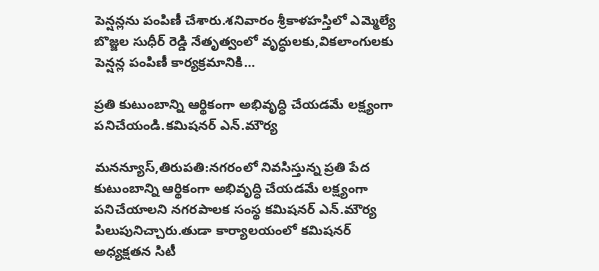పెన్షన్లను పంపిణీ చేశారు.శనివారం శ్రీకాళహస్తిలో ఎమ్మెల్యే బొజ్జల సుధీర్ రెడ్డి నేతృత్వంలో వృద్ధులకు,వికలాంగులకు పెన్షన్ల పంపిణీ కార్యక్రమానికి…

ప్రతి కుటుంబాన్ని ఆర్థికంగా అభివృద్ధి చేయడమే లక్ష్యంగా పనిచేయండి.కమిషనర్ ఎన్.మౌర్య

మనన్యూస్,తిరుపతి:నగరంలో నివసిస్తున్న ప్రతి పేద కుటుంబాన్ని ఆర్థికంగా అభివృద్ధి చేయడమే లక్ష్యంగా పనిచేయాలని నగరపాలక సంస్థ కమిషనర్ ఎన్.మౌర్య పిలుపునిచ్చారు.తుడా కార్యాలయంలో కమిషనర్ అధ్యక్షతన సిటీ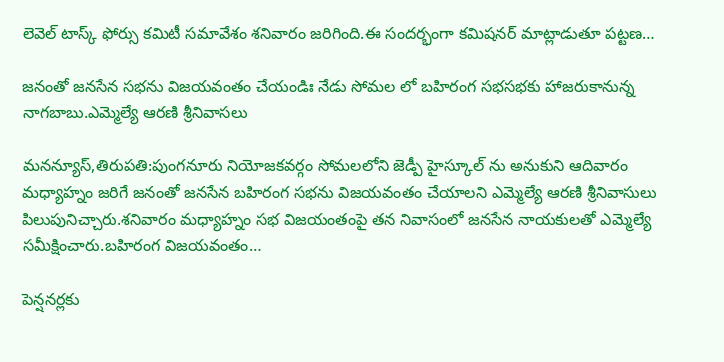లెవెల్ టాస్క్ ఫోర్సు కమిటీ సమావేశం శనివారం జరిగింది.ఈ సందర్భంగా కమిషనర్ మాట్లాడుతూ పట్టణ…

జ‌నంతో జ‌న‌సేన స‌భ‌ను విజ‌య‌వంతం చేయండిః నేడు సోమల లో బహిరంగ సభసభకు హాజరుకానున్న నాగబాబు.ఎమ్మెల్యే ఆర‌ణి శ్రీనివాస‌లు

మనన్యూస్,తిరుప‌తి:పుంగ‌నూరు నియోజక‌వ‌ర్గం సోమ‌ల‌లోని జెడ్పీ హైస్కూల్ ను అనుకుని ఆదివారం మ‌ధ్యాహ్నం జ‌రిగే జ‌నంతో జ‌న‌సేన బ‌హిరంగ స‌భ‌ను విజ‌యవంతం చేయాల‌ని ఎమ్మెల్యే ఆర‌ణి శ్రీనివాసులు పిలుపునిచ్చారు.శ‌నివారం మ‌ధ్యాహ్నం స‌భ విజ‌యంతంపై త‌న నివాసంలో జ‌న‌సేన నాయ‌కుల‌తో ఎమ్మెల్యే స‌మీక్షించారు.బ‌హిరంగ విజ‌య‌వంతం…

పెన్షనర్లకు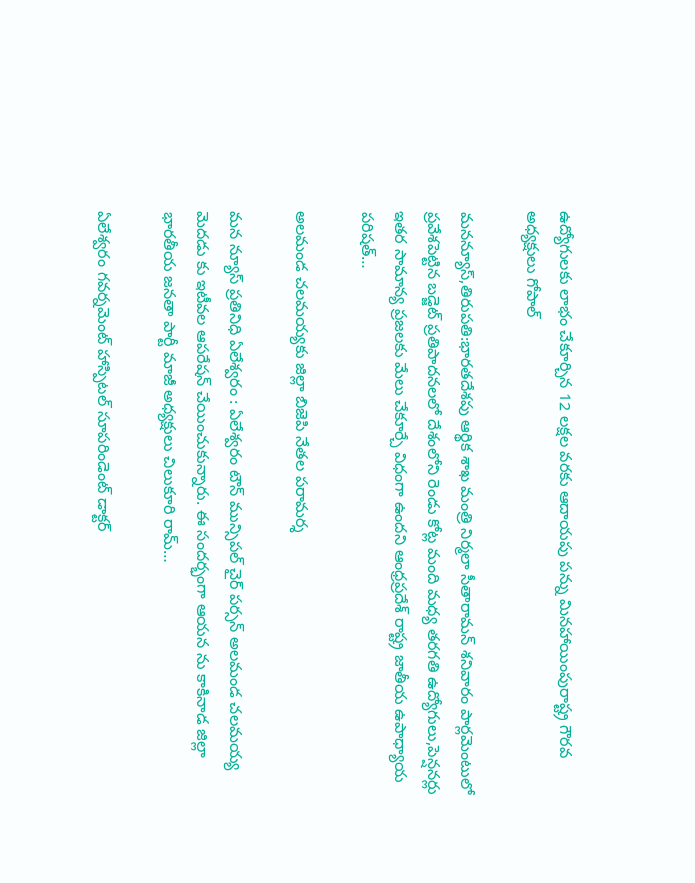ఉద్యోగులకు లాభం చేకూర్చిన 12 లక్షల వరకు ఆదాయపు పన్ను మినహాయింపురాష్ట్ర గౌరవ అధ్యక్షులు గోపాల్

మనన్యూస్,తిరుపతి:భారతదేశపు ఆర్థిక శాఖ మంత్రి నిర్మలా సీతారామన్ శనివారం పార్లమెంటులో ప్రవేశపెట్టిన బడ్జెట్ ప్రతిపాదనలలో దేశంలోని రెండు కోట్ల మంది మధ్య తరగతి ఉద్యోగులు,పెన్షనర్లు ఇతర సామాన్య ప్రజలకు మేలు చేకూర్చే విధంగా ఉందని ఆంధ్రప్రదేశ్ రాష్ట్ర జాతీయ ఉపాధ్యాయ పరిషత్…

అలమండ చలమయ్యకు జిల్లా బిజెపి నేతల పరామర్శ

మన న్యూస్ ప్రతినిధి ఏలేశ్వరం : ఏలేశ్వరం టౌన్ మున్సిపల్ చైర్ పర్సన్ అలమండ చలమయ్య మెదడు కు ఇటీవల ఆపరేషన్ చేయించుకున్నారు. ఈ సందర్భంగా ఆయన ను కాకినాడ జిల్లా భారతీయ జనతా పార్టీ మాజీ అధ్యక్షులు చిలుకూరి రామ్…

ఏలేశ్వరం గవర్నమెంట్ హాస్పిటల్ సూపరిండెంట్ డాక్టర్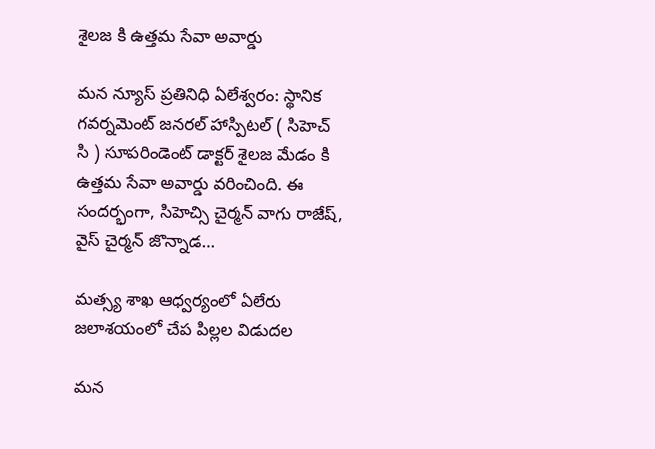శైలజ కి ఉత్తమ సేవా అవార్డు

మన న్యూస్ ప్రతినిధి ఏలేశ్వరం: స్థానిక గవర్నమెంట్ జనరల్ హాస్పిటల్ ( సిహెచ్ సి ) సూపరిండెంట్ డాక్టర్ శైలజ మేడం కి ఉత్తమ సేవా అవార్డు వరించింది. ఈ సందర్భంగా, సిహెచ్సి చైర్మన్ వాగు రాజేష్, వైస్ చైర్మన్ జొన్నాడ…

మత్స్య శాఖ ఆధ్వర్యంలో ఏలేరు జలాశయంలో చేప పిల్లల విడుదల

మన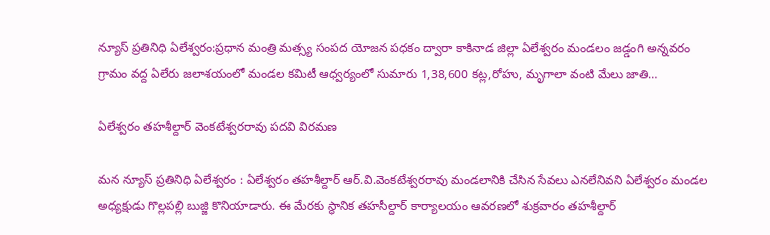న్యూస్ ప్రతినిధి ఏలేశ్వరం:ప్రధాన మంత్రి మత్స్య సంపద యోజన పధకం ద్వారా కాకినాడ జిల్లా ఏలేశ్వరం మండలం జడ్డంగి అన్నవరం గ్రామం వద్ద ఏలేరు జలాశయంలో మండల కమిటీ ఆధ్వర్యంలో సుమారు 1,38,600 కట్ల,రోహు, మృగాలా వంటి మేలు జాతి…

ఏలేశ్వరం తహశీల్దార్ వెంకటేశ్వరరావు పదవి విరమణ

మన న్యూస్ ప్రతినిధి ఏలేశ్వరం : ఏలేశ్వరం తహశీల్దార్ ఆర్.వి.వెంకటేశ్వరరావు మండలానికి చేసిన సేవలు ఎనలేనివని ఏలేశ్వరం మండల అధ్యక్షుడు గొల్లపల్లి బుజ్జి కొనియాడారు. ఈ మేరకు స్థానిక తహసీల్దార్ కార్యాలయం ఆవరణలో శుక్రవారం తహశీల్దార్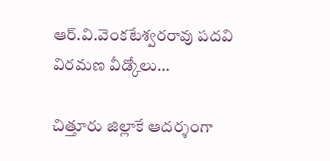ఆర్.వి.వెంకటేశ్వరరావు పదవి విరమణ వీడ్కోలు…

చిత్తూరు జిల్లాకే ఆదర్శంగా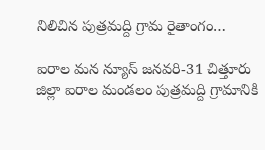నిలిచిన పుత్రమద్ది గ్రామ రైతాంగం…

ఐరాల మన న్యూస్ జనవరి-31 చిత్తూరు జిల్లా ఐరాల మండలం పుత్రమద్ది గ్రామానికి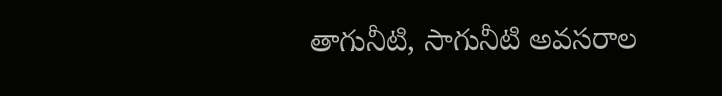తాగునీటి, సాగునీటి అవసరాల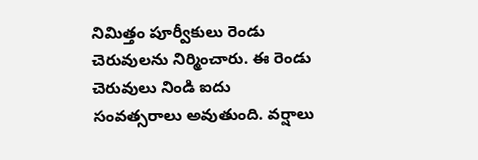నిమిత్తం పూర్వీకులు రెండు చెరువులను నిర్మించారు. ఈ రెండు చెరువులు నిండి ఐదు సంవత్సరాలు అవుతుంది. వర్షాలు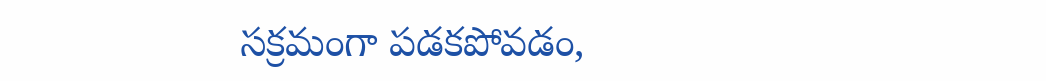సక్రమంగా పడకపోవడం,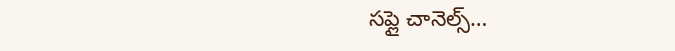సప్లై చానెల్స్…